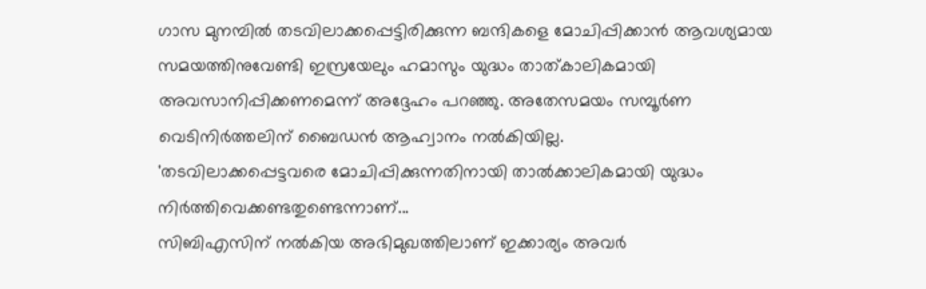ഗാസ മുനമ്പിൽ തടവിലാക്കപ്പെട്ടിരിക്കുന്ന ബന്ദികളെ മോചിപ്പിക്കാൻ ആവശ്യമായ സമയത്തിനുവേണ്ടി ഇസ്രയേലും ഹമാസും യുദ്ധം താത്കാലികമായി അവസാനിപ്പിക്കണമെന്ന് അദ്ദേഹം പറഞ്ഞു. അതേസമയം സമ്പൂർണ വെടിനിർത്തലിന് ബൈഡൻ ആഹ്വാനം നൽകിയില്ല.
'തടവിലാക്കപ്പെട്ടവരെ മോചിപ്പിക്കുന്നതിനായി താൽക്കാലികമായി യുദ്ധം നിർത്തിവെക്കണ്ടതുണ്ടെന്നാണ്...
സിബിഎസിന് നൽകിയ അഭിമുഖത്തിലാണ് ഇക്കാര്യം അവർ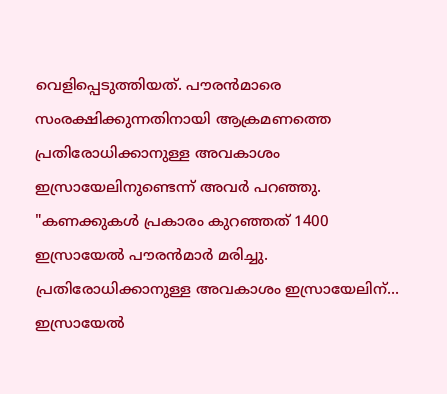വെളിപ്പെടുത്തിയത്. പൗരൻമാരെ സംരക്ഷിക്കുന്നതിനായി ആക്രമണത്തെ പ്രതിരോധിക്കാനുള്ള അവകാശം ഇസ്രായേലിനുണ്ടെന്ന് അവർ പറഞ്ഞു. "കണക്കുകൾ പ്രകാരം കുറഞ്ഞത് 1400 ഇസ്രായേൽ പൗരൻമാർ മരിച്ചു. പ്രതിരോധിക്കാനുള്ള അവകാശം ഇസ്രായേലിന്...
ഇസ്രായേൽ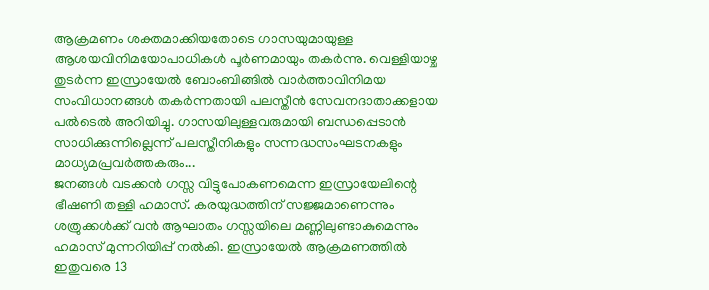ആക്രമണം ശക്തമാക്കിയതോടെ ഗാസയുമായുള്ള ആശയവിനിമയോപാധികൾ പൂർണമായും തകർന്നു. വെള്ളിയാഴ്ച തുടർന്ന ഇസ്രായേൽ ബോംബിങ്ങിൽ വാർത്താവിനിമയ സംവിധാനങ്ങൾ തകർന്നതായി പലസ്തീൻ സേവനദാതാക്കളായ പൽടെൽ അറിയിച്ചു. ഗാസയിലുള്ളവരുമായി ബന്ധപ്പെടാൻ സാധിക്കുന്നില്ലെന്ന് പലസ്തീനികളും സന്നദ്ധസംഘടനകളും മാധ്യമപ്രവർത്തകരും...
ജനങ്ങൾ വടക്കൻ ഗസ്സ വിട്ടുപോകണമെന്ന ഇസ്രായേലിന്റെ ഭീഷണി തള്ളി ഹമാസ്. കരയുദ്ധത്തിന് സജ്ജമാണെന്നും ശത്രുക്കൾക്ക് വൻ ആഘാതം ഗസ്സയിലെ മണ്ണിലുണ്ടാകുമെന്നും ഹമാസ് മുന്നറിയിപ്പ് നൽകി. ഇസ്രായേൽ ആക്രമണത്തിൽ ഇതുവരെ 13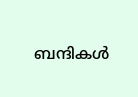ബന്ദികൾ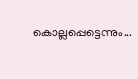കൊല്ലപ്പെട്ടെന്നും...